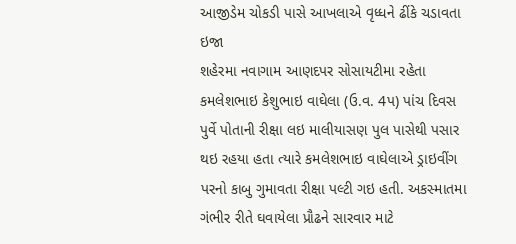આજીડેમ ચોકડી પાસે આખલાએ વૃધ્ધને ઢીંકે ચડાવતા ઇજા
શહેરમા નવાગામ આણદપર સોસાયટીમા રહેતા કમલેશભાઇ કેશુભાઇ વાઘેલા (ઉ.વ. 4પ) પાંચ દિવસ પુર્વે પોતાની રીક્ષા લઇ માલીયાસણ પુલ પાસેથી પસાર થઇ રહયા હતા ત્યારે કમલેશભાઇ વાઘેલાએ ડ્રાઇવીંગ પરનો કાબુ ગુમાવતા રીક્ષા પલ્ટી ગઇ હતી. અકસ્માતમા ગંભીર રીતે ઘવાયેલા પ્રૌઢને સારવાર માટે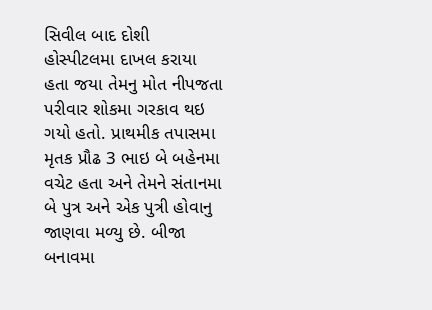સિવીલ બાદ દોશી હોસ્પીટલમા દાખલ કરાયા હતા જયા તેમનુ મોત નીપજતા પરીવાર શોકમા ગરકાવ થઇ ગયો હતો. પ્રાથમીક તપાસમા મૃતક પ્રૌઢ 3 ભાઇ બે બહેનમા વચેટ હતા અને તેમને સંતાનમા બે પુત્ર અને એક પુત્રી હોવાનુ જાણવા મળ્યુ છે. બીજા બનાવમા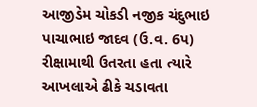આજીડેમ ચોકડી નજીક ચંદુભાઇ પાચાભાઇ જાદવ (ઉ.વ. 6પ) રીક્ષામાથી ઉતરતા હતા ત્યારે આખલાએ ઢીકે ચડાવતા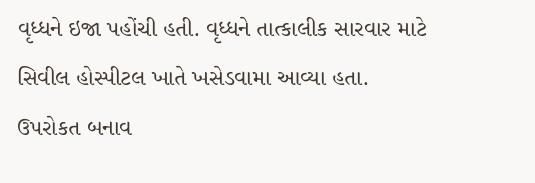વૃધ્ધને ઇજા પહોંચી હતી. વૃધ્ધને તાત્કાલીક સારવાર માટે સિવીલ હોસ્પીટલ ખાતે ખસેડવામા આવ્યા હતા. ઉપરોકત બનાવ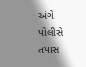અંગે પોલીસે તપાસ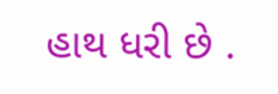હાથ ધરી છે .